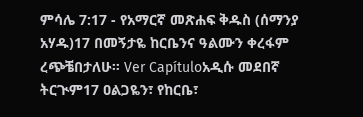ምሳሌ 7:17 - የአማርኛ መጽሐፍ ቅዱስ (ሰማንያ አሃዱ)17 በመኝታዬ ከርቤንና ዓልሙን ቀረፋም ረጭቼበታለሁ። Ver Capítuloአዲሱ መደበኛ ትርጒም17 ዐልጋዬን፣ የከርቤ፣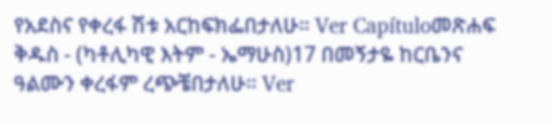የአደስና የቀረፋ ሽቱ አርከፍክፌበታለሁ። Ver Capítuloመጽሐፍ ቅዱስ - (ካቶሊካዊ እትም - ኤማሁስ)17 በመኝታዬ ከርቤንና ዓልሙን ቀረፋም ረጭቼበታለሁ። Ver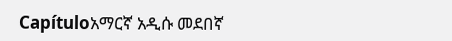Capítuloአማርኛ አዲሱ መደበኛ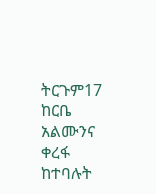ትርጉም17 ከርቤ አልሙንና ቀረፋ ከተባሉት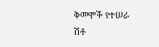ቅመሞች የተሠራ ሽቶ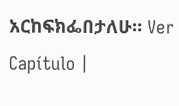አርከፍክፌበታለሁ። Ver Capítulo |